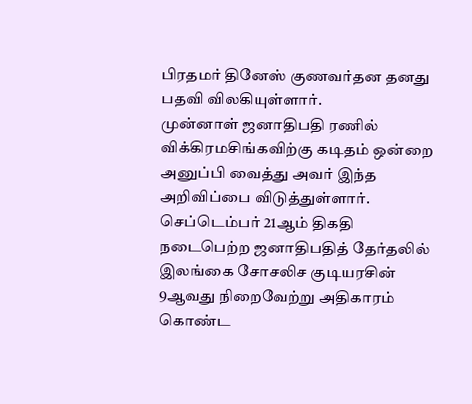பிரதமர் தினேஸ் குணவர்தன தனது பதவி விலகியுள்ளார்.
முன்னாள் ஜனாதிபதி ரணில் விக்கிரமசிங்கவிற்கு கடிதம் ஒன்றை அனுப்பி வைத்து அவர் இந்த அறிவிப்பை விடுத்துள்ளார்.
செப்டெம்பர் 21ஆம் திகதி நடைபெற்ற ஜனாதிபதித் தேர்தலில் இலங்கை சோசலிச குடியரசின் 9ஆவது நிறைவேற்று அதிகாரம் கொண்ட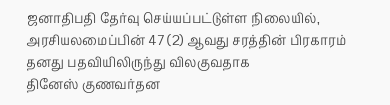ஜனாதிபதி தேர்வு செய்யப்பட்டுள்ள நிலையில், அரசியலமைப்பின் 47 (2) ஆவது சரத்தின் பிரகாரம் தனது பதவியிலிருந்து விலகுவதாக
தினேஸ் குணவர்தன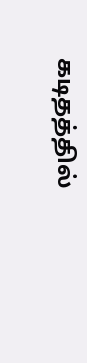கடிதத்தில்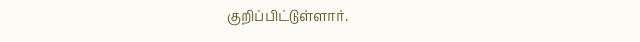குறிப்பிட்டுள்ளார்.